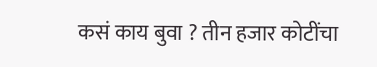कसं काय बुवा ? तीन हजार कोटींचा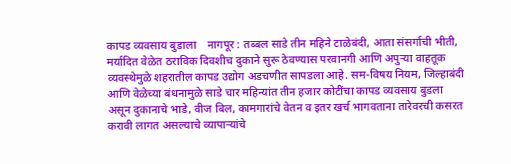कापड व्यवसाय बुडाला    नागपूर : तब्बल साडे तीन महिने टाळेबंदी, आता संसर्गाची भीती, मर्यादित वेळेत ठराविक दिवशीच दुकाने सुरू ठेवण्यास परवानगी आणि अपुऱ्या वाहतूक व्यवस्थेमुळे शहरातील कापड उद्योग अडचणीत सापडला आहे. सम-विषय नियम, जिल्हाबंदी आणि वेळेच्या बंधनामुळे साडे चार महिन्यांत तीन हजार कोटींचा कापड व्यवसाय बुडला असून दुकानाचे भाडे, वीज बिल, कामगारांचे वेतन व इतर खर्च भागवताना तारेवरची कसरत करावी लागत असल्याचे व्यापाऱ्यांचे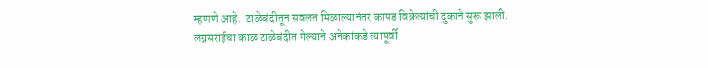म्हणणे आहे.  टाळेबंदीतून सवलत मिळाल्यानंतर कापड विक्रेत्यांची दुकाने सुरू झाली. लग्नसराईचा काळ टाळेबंदीत गेल्याने अनेकांकडे त्यापूर्वी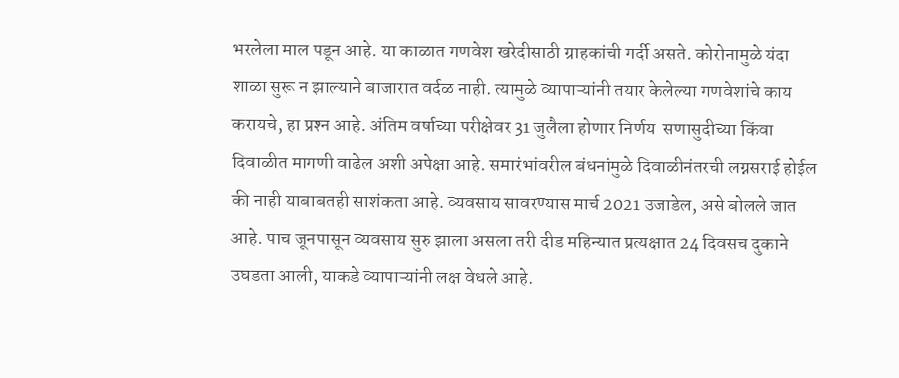भरलेला माल पडून आहे. या काळात गणवेश खरेदीसाठी ग्राहकांची गर्दी असते. कोरोनामुळे यंदा शाळा सुरू न झाल्याने बाजारात वर्दळ नाही. त्यामुळे व्यापाऱ्यांनी तयार केलेल्या गणवेशांचे काय करायचे, हा प्रश्‍न आहे. अंतिम वर्षाच्या परीक्षेवर 31 जुलैला होणार निर्णय  सणासुदीच्या किंवा दिवाळीत मागणी वाढेल अशी अपेक्षा आहे. समारंभांवरील बंधनांमुळे दिवाळीनंतरची लग्नसराई होईल की नाही याबाबतही साशंकता आहे. व्यवसाय सावरण्यास मार्च 2021 उजाडेल, असे बोलले जात आहे. पाच जूनपासून व्यवसाय सुरु झाला असला तरी दीड महिन्यात प्रत्यक्षात 24 दिवसच दुकाने उघडता आली, याकडे व्यापाऱ्यांनी लक्ष वेधले आहे.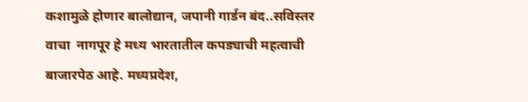कशामुळे होणार बालोद्यान, जपानी गार्डन बंद..सविस्तर वाचा  नागपूर हे मध्य भारतातील कपड्याची महत्वाची बाजारपेठ आहे. मध्यप्रदेश,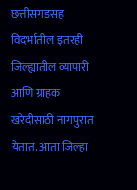छत्तीसगडसह विदर्भातील इतरही जिल्ह्यातील व्यापारी आणि ग्राहक खरेदीसाठी नागपुरात येतात. आता जिल्हा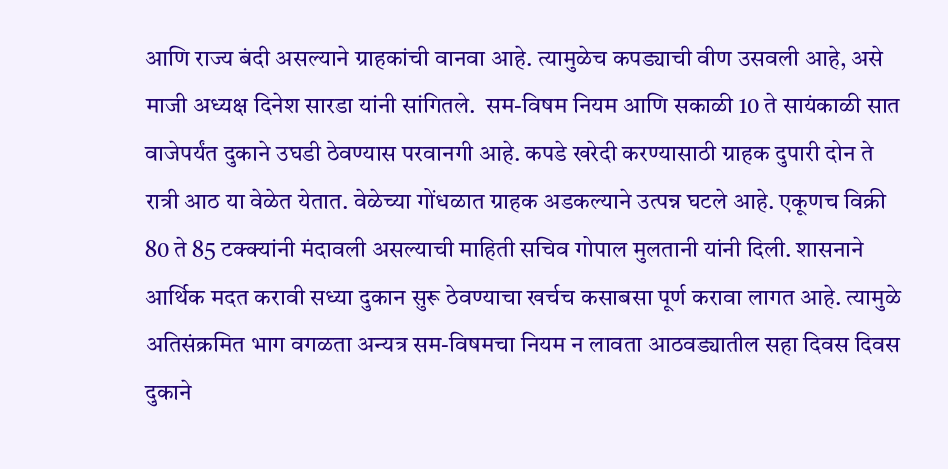आणि राज्य बंदी असल्याने ग्राहकांची वानवा आहे. त्यामुळेच कपड्याची वीण उसवली आहे, असे माजी अध्यक्ष दिनेश सारडा यांनी सांगितले.  सम-विषम नियम आणि सकाळी 10 ते सायंकाळी सात वाजेपर्यंत दुकाने उघडी ठेवण्यास परवानगी आहे. कपडे खरेदी करण्यासाठी ग्राहक दुपारी दोन ते रात्री आठ या वेळेत येतात. वेळेच्या गोंधळात ग्राहक अडकल्याने उत्पन्न घटले आहे. एकूणच विक्री 80 ते 85 टक्‍क्‍यांनी मंदावली असल्याची माहिती सचिव गोपाल मुलतानी यांनी दिली. शासनाने आर्थिक मदत करावी सध्या दुकान सुरू ठेवण्याचा खर्चच कसाबसा पूर्ण करावा लागत आहे. त्यामुळे अतिसंक्रमित भाग वगळता अन्यत्र सम-विषमचा नियम न लावता आठवड्यातील सहा दिवस दिवस दुकाने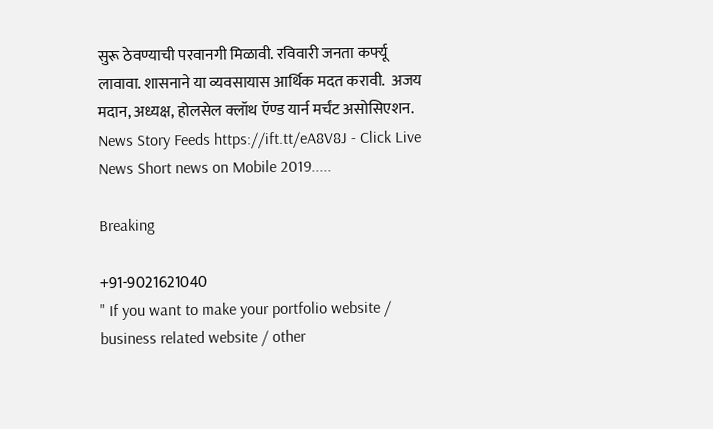सुरू ठेवण्याची परवानगी मिळावी. रविवारी जनता कर्फ्यू लावावा. शासनाने या व्यवसायास आर्थिक मदत करावी.  अजय मदान, अध्यक्ष, होलसेल क्‍लॉथ ऍण्ड यार्न मर्चंट असोसिएशन.  News Story Feeds https://ift.tt/eA8V8J - Click Live News Short news on Mobile 2019.....

Breaking

+91-9021621040
" If you want to make your portfolio website / business related website / other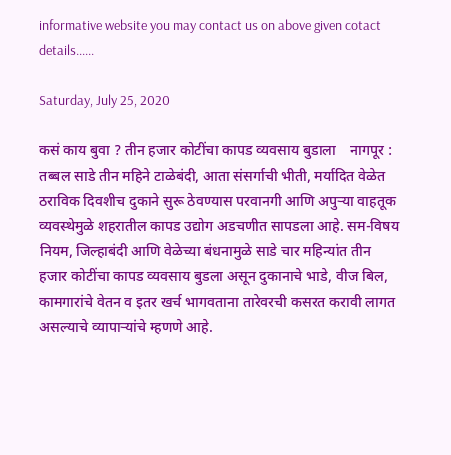informative website you may contact us on above given cotact details......

Saturday, July 25, 2020

कसं काय बुवा ? तीन हजार कोटींचा कापड व्यवसाय बुडाला    नागपूर : तब्बल साडे तीन महिने टाळेबंदी, आता संसर्गाची भीती, मर्यादित वेळेत ठराविक दिवशीच दुकाने सुरू ठेवण्यास परवानगी आणि अपुऱ्या वाहतूक व्यवस्थेमुळे शहरातील कापड उद्योग अडचणीत सापडला आहे. सम-विषय नियम, जिल्हाबंदी आणि वेळेच्या बंधनामुळे साडे चार महिन्यांत तीन हजार कोटींचा कापड व्यवसाय बुडला असून दुकानाचे भाडे, वीज बिल, कामगारांचे वेतन व इतर खर्च भागवताना तारेवरची कसरत करावी लागत असल्याचे व्यापाऱ्यांचे म्हणणे आहे.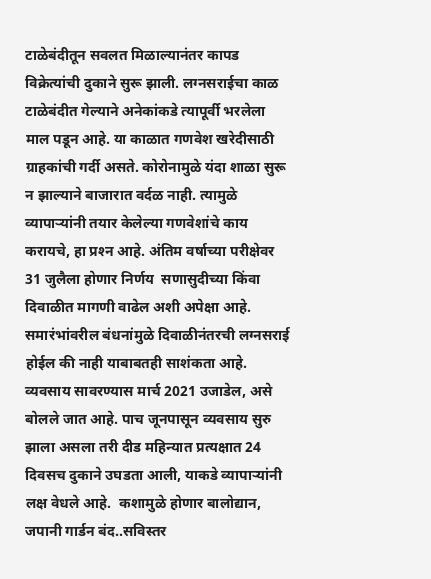टाळेबंदीतून सवलत मिळाल्यानंतर कापड विक्रेत्यांची दुकाने सुरू झाली. लग्नसराईचा काळ टाळेबंदीत गेल्याने अनेकांकडे त्यापूर्वी भरलेला माल पडून आहे. या काळात गणवेश खरेदीसाठी ग्राहकांची गर्दी असते. कोरोनामुळे यंदा शाळा सुरू न झाल्याने बाजारात वर्दळ नाही. त्यामुळे व्यापाऱ्यांनी तयार केलेल्या गणवेशांचे काय करायचे, हा प्रश्‍न आहे. अंतिम वर्षाच्या परीक्षेवर 31 जुलैला होणार निर्णय  सणासुदीच्या किंवा दिवाळीत मागणी वाढेल अशी अपेक्षा आहे. समारंभांवरील बंधनांमुळे दिवाळीनंतरची लग्नसराई होईल की नाही याबाबतही साशंकता आहे. व्यवसाय सावरण्यास मार्च 2021 उजाडेल, असे बोलले जात आहे. पाच जूनपासून व्यवसाय सुरु झाला असला तरी दीड महिन्यात प्रत्यक्षात 24 दिवसच दुकाने उघडता आली, याकडे व्यापाऱ्यांनी लक्ष वेधले आहे.  कशामुळे होणार बालोद्यान, जपानी गार्डन बंद..सविस्तर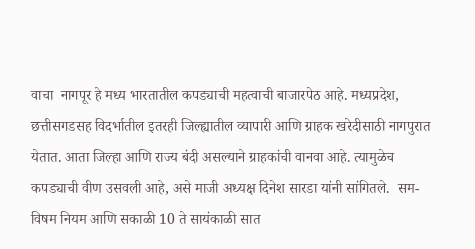वाचा  नागपूर हे मध्य भारतातील कपड्याची महत्वाची बाजारपेठ आहे. मध्यप्रदेश, छत्तीसगडसह विदर्भातील इतरही जिल्ह्यातील व्यापारी आणि ग्राहक खरेदीसाठी नागपुरात येतात. आता जिल्हा आणि राज्य बंदी असल्याने ग्राहकांची वानवा आहे. त्यामुळेच कपड्याची वीण उसवली आहे, असे माजी अध्यक्ष दिनेश सारडा यांनी सांगितले.  सम-विषम नियम आणि सकाळी 10 ते सायंकाळी सात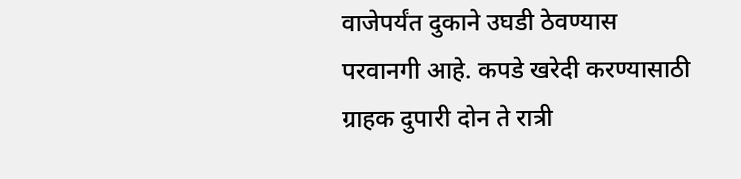वाजेपर्यंत दुकाने उघडी ठेवण्यास परवानगी आहे. कपडे खरेदी करण्यासाठी ग्राहक दुपारी दोन ते रात्री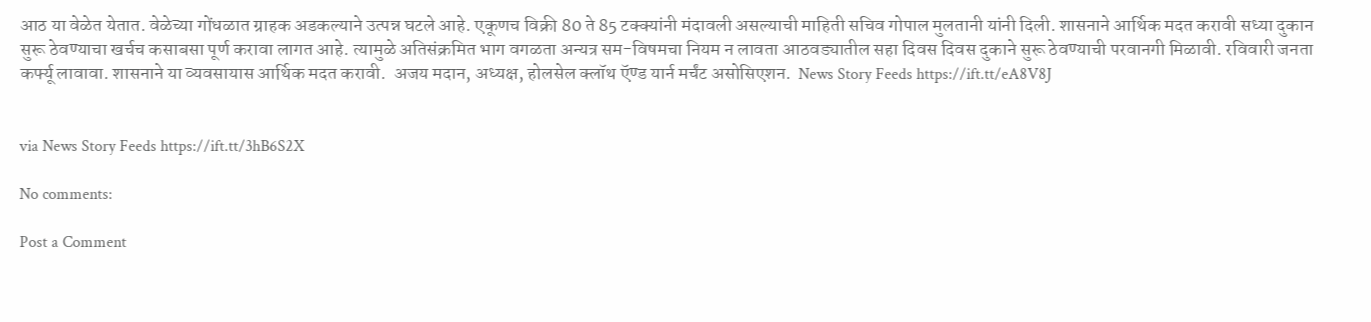आठ या वेळेत येतात. वेळेच्या गोंधळात ग्राहक अडकल्याने उत्पन्न घटले आहे. एकूणच विक्री 80 ते 85 टक्‍क्‍यांनी मंदावली असल्याची माहिती सचिव गोपाल मुलतानी यांनी दिली. शासनाने आर्थिक मदत करावी सध्या दुकान सुरू ठेवण्याचा खर्चच कसाबसा पूर्ण करावा लागत आहे. त्यामुळे अतिसंक्रमित भाग वगळता अन्यत्र सम-विषमचा नियम न लावता आठवड्यातील सहा दिवस दिवस दुकाने सुरू ठेवण्याची परवानगी मिळावी. रविवारी जनता कर्फ्यू लावावा. शासनाने या व्यवसायास आर्थिक मदत करावी.  अजय मदान, अध्यक्ष, होलसेल क्‍लॉथ ऍण्ड यार्न मर्चंट असोसिएशन.  News Story Feeds https://ift.tt/eA8V8J


via News Story Feeds https://ift.tt/3hB6S2X

No comments:

Post a Comment